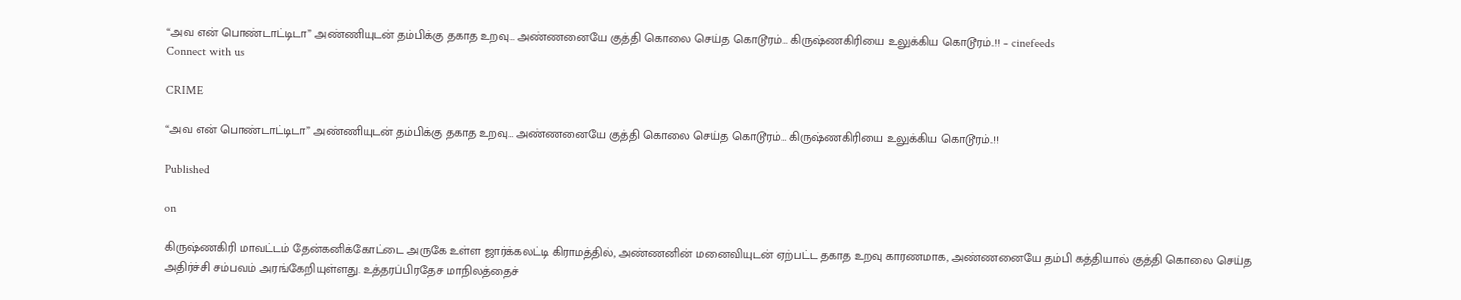“அவ என் பொண்டாட்டிடா” அண்ணியுடன் தம்பிக்கு தகாத உறவு… அண்ணனையே குத்தி கொலை செய்த கொடூரம்… கிருஷ்ணகிரியை உலுக்கிய கொடூரம்..!! – cinefeeds
Connect with us

CRIME

“அவ என் பொண்டாட்டிடா” அண்ணியுடன் தம்பிக்கு தகாத உறவு… அண்ணனையே குத்தி கொலை செய்த கொடூரம்… கிருஷ்ணகிரியை உலுக்கிய கொடூரம்..!!

Published

on

கிருஷ்ணகிரி மாவட்டம் தேன்கனிக்கோட்டை அருகே உள்ள ஜார்க்கலட்டி கிராமத்தில், அண்ணனின் மனைவியுடன் ஏற்பட்ட தகாத உறவு காரணமாக, அண்ணனையே தம்பி கத்தியால் குத்தி கொலை செய்த அதிர்ச்சி சம்பவம் அரங்கேறியுள்ளது. உத்தரப்பிரதேச மாநிலத்தைச்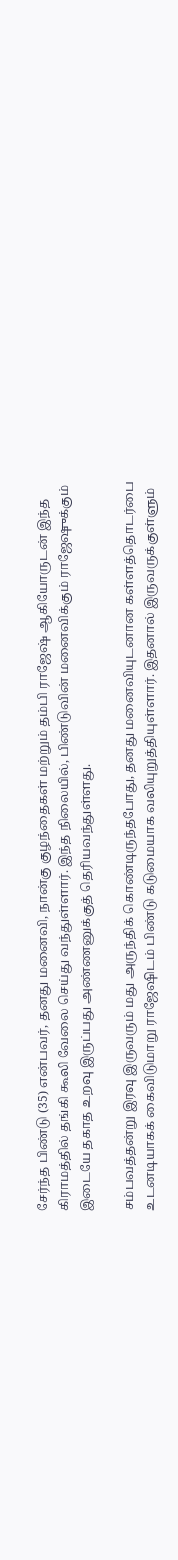சேர்ந்த பிண்டு (35) என்பவர், தனது மனைவி, நான்கு குழந்தைகள் மற்றும் தம்பி ராஜேஷ் ஆகியோருடன் இந்த கிராமத்தில் தங்கி கூலி வேலை செய்து வந்துள்ளார். இந்த நிலையில், பிண்டுவின் மனைவிக்கும் ராஜேஷுக்கும் இடையே தகாத உறவு இருப்பது அண்ணனுக்குத் தெரியவந்துள்ளது.

சம்பவத்தன்று இரவு இருவரும் மது அருந்திக் கொண்டிருந்தபோது, தனது மனைவியுடனான கள்ளத்தொடர்பை உடனடியாகக் கைவிடுமாறு ராஜேஷிடம் பிண்டு கடுமையாக வலியுறுத்தியுள்ளார். இதனால் இருவருக்குள்ளும்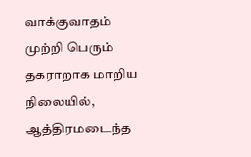வாக்குவாதம் முற்றி பெரும் தகராறாக மாறிய நிலையில், ஆத்திரமடைந்த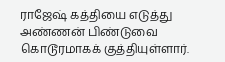ராஜேஷ் கத்தியை எடுத்து அண்ணன் பிண்டுவை கொடூரமாகக் குத்தியுள்ளார்.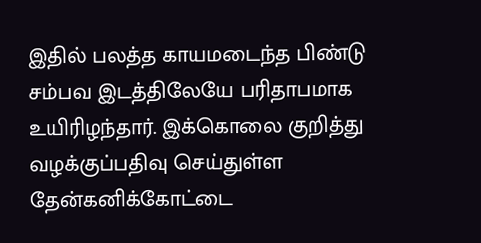இதில் பலத்த காயமடைந்த பிண்டு சம்பவ இடத்திலேயே பரிதாபமாக உயிரிழந்தார். இக்கொலை குறித்து வழக்குப்பதிவு செய்துள்ள தேன்கனிக்கோட்டை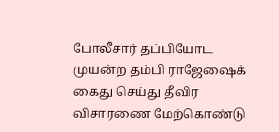போலீசார் தப்பியோட முயன்ற தம்பி ராஜேஷைக் கைது செய்து தீவிர விசாரணை மேற்கொண்டு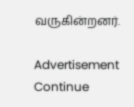வருகின்றனர்.

Advertisement
Continue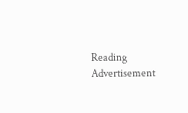Reading
Advertisement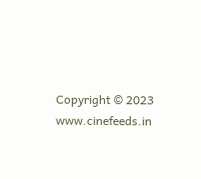Copyright © 2023 www.cinefeeds.in